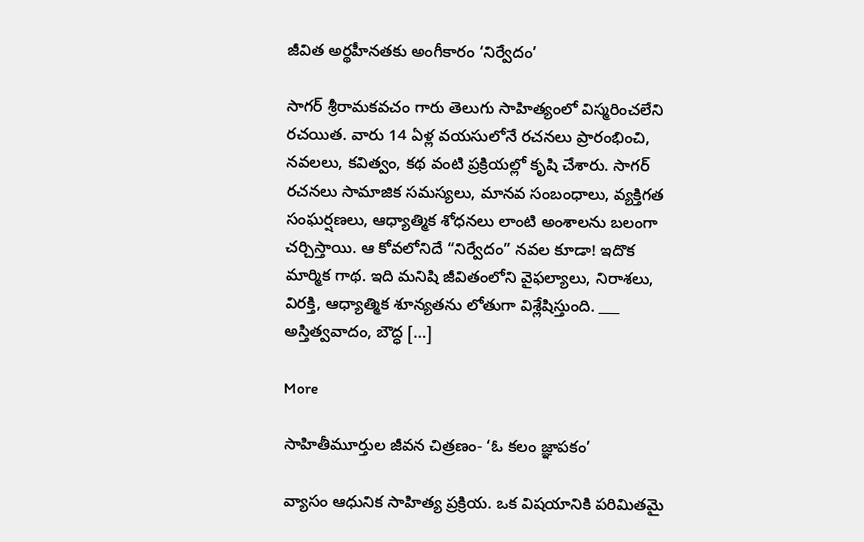జీవిత అర్థహీనతకు అంగీకారం ‘నిర్వేదం’

సాగర్ శ్రీరామకవచం గారు తెలుగు సాహిత్యంలో విస్మరించలేని రచయిత. వారు 14 ఏళ్ల వయసులోనే రచనలు ప్రారంభించి, నవలలు, కవిత్వం, కథ వంటి ప్రక్రియల్లో కృషి చేశారు. సాగర్ రచనలు సామాజిక సమస్యలు, మానవ సంబంధాలు, వ్యక్తిగత సంఘర్షణలు, ఆధ్యాత్మిక శోధనలు లాంటి అంశాలను బలంగా చర్చిస్తాయి. ఆ కోవలోనిదే “నిర్వేదం” నవల కూడా! ఇదొక మార్మిక గాథ. ఇది మనిషి జీవితంలోని వైఫల్యాలు, నిరాశలు, విరక్తి, ఆధ్యాత్మిక శూన్యతను లోతుగా విశ్లేషిస్తుంది. ___ అస్తిత్వవాదం, బౌద్ధ […]

More

సాహితీమూర్తుల జీవన చిత్రణం- ‘ఓ కలం జ్ఞాపకం’

వ్యాసం ఆధునిక సాహిత్య ప్రక్రియ. ఒక విషయానికి పరిమితమై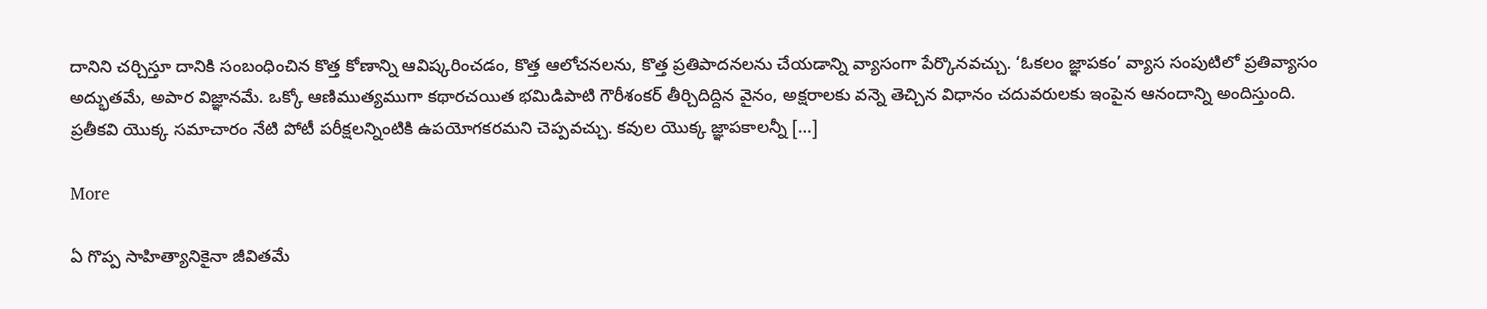దానిని చర్చిస్తూ దానికి సంబంధించిన కొత్త కోణాన్ని ఆవిష్కరించడం, కొత్త ఆలోచనలను, కొత్త ప్రతిపాదనలను చేయడాన్ని వ్యాసంగా పేర్కొనవచ్చు. ‘ఓకలం జ్ఞాపకం’ వ్యాస సంపుటిలో ప్రతివ్యాసం అద్భుతమే, అపార విజ్ఞానమే. ఒక్కో ఆణిముత్యముగా కథారచయిత భమిడిపాటి గౌరీశంకర్ తీర్చిదిద్దిన వైనం, అక్షరాలకు వన్నె తెచ్చిన విధానం చదువరులకు ఇంపైన ఆనందాన్ని అందిస్తుంది. ప్రతీకవి యొక్క సమాచారం నేటి పోటీ పరీక్షలన్నింటికి ఉపయోగకరమని చెప్పవచ్చు. కవుల యొక్క జ్ఞాపకాలన్నీ […]

More

ఏ గొప్ప సాహిత్యానికైనా జీవితమే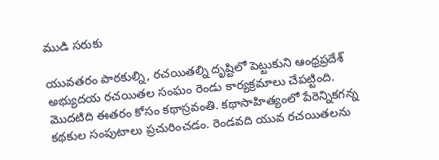ముడి సరుకు

యువతరం పాఠకుల్ని, రచయితల్ని దృష్టిలో పెట్టుకుని ఆంధ్రప్రదేశ్ అభ్యుదయ రచయితల సంఘం రెండు కార్యక్రమాలు చేపట్టింది. మొదటిది ఈతరం కోసం కథాస్రవంతి. కథాసాహిత్యంలో పేరెన్నికగన్న కథకుల సంపుటాలు ప్రచురించడం. రెండవది యువ రచయితలను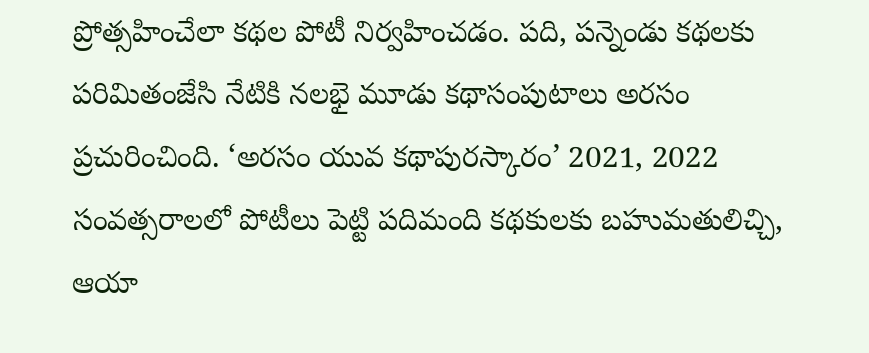ప్రోత్సహించేలా కథల పోటీ నిర్వహించడం. పది, పన్నెండు కథలకు పరిమితంజేసి నేటికి నలభై మూడు కథాసంపుటాలు అరసం ప్రచురించింది. ‘అరసం యువ కథాపురస్కారం’ 2021, 2022 సంవత్సరాలలో పోటీలు పెట్టి పదిమంది కథకులకు బహుమతులిచ్చి, ఆయా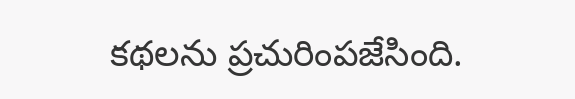కథలను ప్రచురింపజేసింది.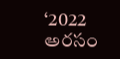‘2022 అరసం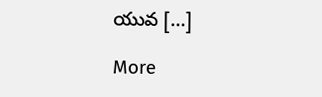యువ […]

More